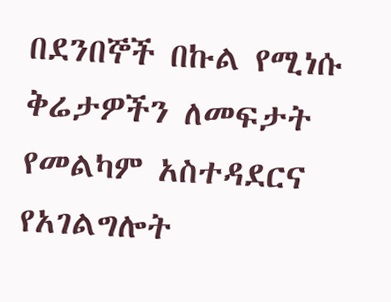በደንበኞች በኩል የሚነሱ ቅሬታዎችን ለመፍታት የመልካም አስተዳደርና የአገልግሎት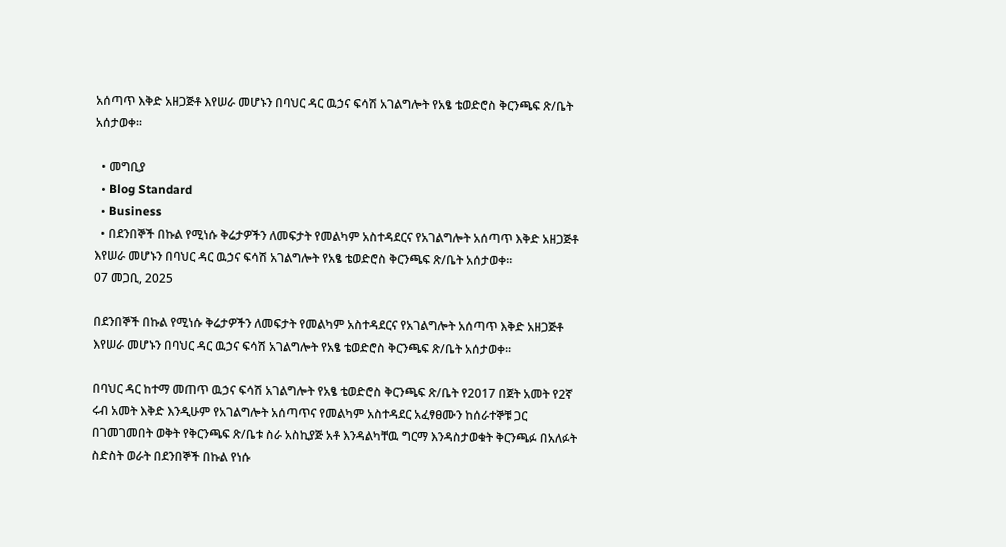አሰጣጥ እቅድ አዘጋጅቶ እየሠራ መሆኑን በባህር ዳር ዉኃና ፍሳሽ አገልግሎት የአፄ ቴወድሮስ ቅርንጫፍ ጽ/ቤት አሰታወቀ፡፡

  • መግቢያ
  • Blog Standard
  • Business
  • በደንበኞች በኩል የሚነሱ ቅሬታዎችን ለመፍታት የመልካም አስተዳደርና የአገልግሎት አሰጣጥ እቅድ አዘጋጅቶ እየሠራ መሆኑን በባህር ዳር ዉኃና ፍሳሽ አገልግሎት የአፄ ቴወድሮስ ቅርንጫፍ ጽ/ቤት አሰታወቀ፡፡
07 መጋቢ, 2025

በደንበኞች በኩል የሚነሱ ቅሬታዎችን ለመፍታት የመልካም አስተዳደርና የአገልግሎት አሰጣጥ እቅድ አዘጋጅቶ እየሠራ መሆኑን በባህር ዳር ዉኃና ፍሳሽ አገልግሎት የአፄ ቴወድሮስ ቅርንጫፍ ጽ/ቤት አሰታወቀ፡፡

በባህር ዳር ከተማ መጠጥ ዉኃና ፍሳሽ አገልግሎት የአፄ ቴወድሮስ ቅርንጫፍ ጽ/ቤት የ2017 በጀት አመት የ2ኛ ሩብ አመት እቅድ እንዲሁም የአገልግሎት አሰጣጥና የመልካም አስተዳደር አፈፃፀሙን ከሰራተኞቹ ጋር በገመገመበት ወቅት የቅርንጫፍ ጽ/ቤቱ ስራ አስኪያጅ አቶ እንዳልካቸዉ ግርማ እንዳስታወቁት ቅርንጫፉ በአለፉት ስድስት ወራት በደንበኞች በኩል የነሱ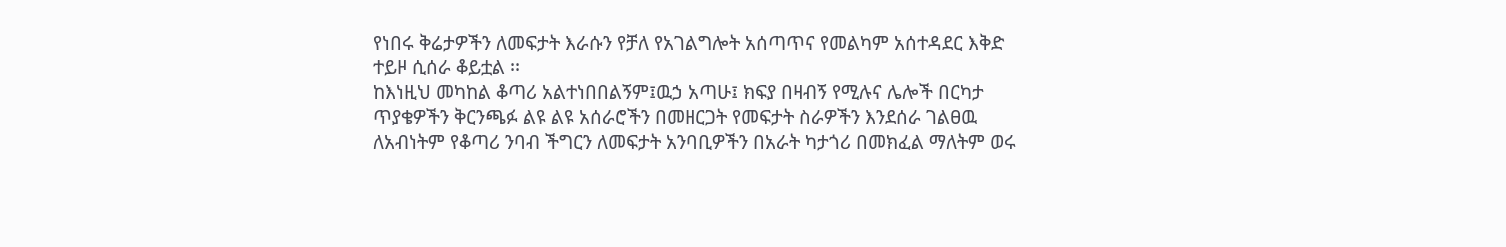የነበሩ ቅሬታዎችን ለመፍታት እራሱን የቻለ የአገልግሎት አሰጣጥና የመልካም አሰተዳደር እቅድ ተይዞ ሲሰራ ቆይቷል ፡፡
ከእነዚህ መካከል ቆጣሪ አልተነበበልኝም፤ዉኃ አጣሁ፤ ክፍያ በዛብኝ የሚሉና ሌሎች በርካታ ጥያቄዎችን ቅርንጫፉ ልዩ ልዩ አሰራሮችን በመዘርጋት የመፍታት ስራዎችን እንደሰራ ገልፀዉ ለአብነትም የቆጣሪ ንባብ ችግርን ለመፍታት አንባቢዎችን በአራት ካታጎሪ በመክፈል ማለትም ወሩ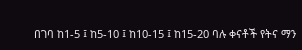በገባ ከ1-5 ፤ ከ5-10 ፤ ከ10-15 ፤ ከ15-20 ባሉ ቀናቶች የትና ማን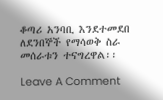ቆጣሪ አንባቢ እንደተመደበ ለደንበኞች የማሳወቅ ስራ መሰራቱን ተናግረዋል፡፡

Leave A Comment